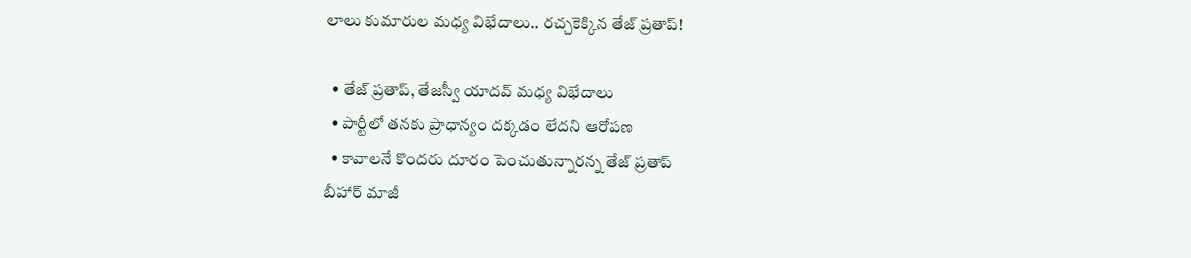లాలు కుమారుల మధ్య విభేదాలు.. రచ్చకెక్కిన తేజ్ ప్రతాప్!

  • తేజ్ ప్రతాప్, తేజస్వీ యాదవ్ మధ్య విభేదాలు
  • పార్టీలో తనకు ప్రాధాన్యం దక్కడం లేదని ఆరోపణ
  • కావాలనే కొందరు దూరం పెంచుతున్నారన్న తేజ్ ప్రతాప్
బీహార్ మాజీ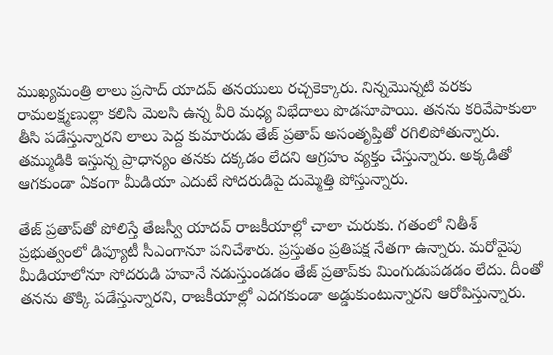ముఖ్యమంత్రి లాలు ప్రసాద్ యాదవ్ తనయులు రచ్చకెక్కారు. నిన్నమొన్నటి వరకు రామలక్ష్మణుల్లా కలిసి మెలసి ఉన్న వీరి మధ్య విభేదాలు పొడసూపాయి. తనను కరివేపాకులా తీసి పడేస్తున్నారని లాలు పెద్ద కుమారుడు తేజ్ ప్రతాప్ అసంతృప్తితో రగిలిపోతున్నారు. తమ్ముడికి ఇస్తున్న ప్రాధాన్యం తనకు దక్కడం లేదని ఆగ్రహం వ్యక్తం చేస్తున్నారు. అక్కడితో ఆగకుండా ఏకంగా మీడియా ఎదుటే సోదరుడిపై దుమ్మెత్తి పోస్తున్నారు.

తేజ్ ప్రతాప్‌తో పోలిస్తే తేజస్వీ యాదవ్ రాజకీయాల్లో చాలా చురుకు. గతంలో నితీశ్ ప్రభుత్వంలో డిప్యూటీ సీఎంగానూ పనిచేశారు. ప్రస్తుతం ప్రతిపక్ష నేతగా ఉన్నారు. మరోవైపు మీడియాలోనూ సోదరుడి హవానే నడుస్తుండడం తేజ్ ప్రతాప్‌కు మింగుడుపడడం లేదు. దీంతో తనను తొక్కి పడేస్తున్నారని, రాజకీయాల్లో ఎదగకుండా అడ్డుకుంటున్నారని ఆరోపిస్తున్నారు.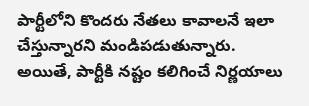పార్టీలోని కొందరు నేతలు కావాలనే ఇలా చేస్తున్నారని మండిపడుతున్నారు. అయితే, పార్టీకి నష్టం కలిగించే నిర్ణయాలు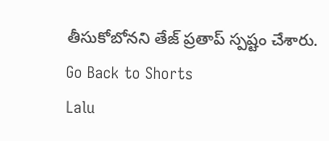తీసుకోబోనని తేజ్ ప్రతాప్ స్పష్టం చేశారు.
Go Back to Shorts
Lalu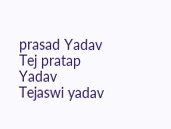prasad Yadav
Tej pratap Yadav
Tejaswi yadav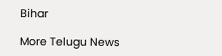Bihar

More Telugu News